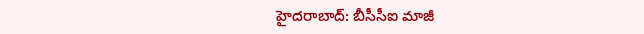హైదరాబాద్: బీసీసీఐ మాజీ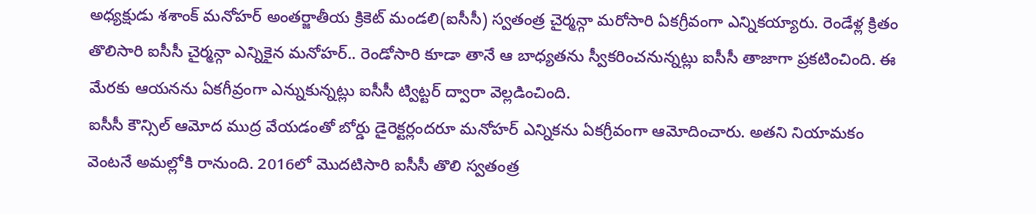అధ్యక్షుడు శశాంక్ మనోహర్ అంతర్జాతీయ క్రికెట్ మండలి(ఐసీసీ) స్వతంత్ర చైర్మన్గా మరోసారి ఏకగ్రీవంగా ఎన్నికయ్యారు. రెండేళ్ల క్రితం తొలిసారి ఐసీసీ చైర్మన్గా ఎన్నికైన మనోహర్.. రెండోసారి కూడా తానే ఆ బాధ్యతను స్వీకరించనున్నట్లు ఐసీసీ తాజాగా ప్రకటించింది. ఈ మేరకు ఆయనను ఏకగీవ్రంగా ఎన్నుకున్నట్లు ఐసీసీ ట్విట్టర్ ద్వారా వెల్లడించింది.
ఐసీసీ కౌన్సిల్ ఆమోద ముద్ర వేయడంతో బోర్డు డైరెక్టర్లందరూ మనోహర్ ఎన్నికను ఏకగ్రీవంగా ఆమోదించారు. అతని నియామకం వెంటనే అమల్లోకి రానుంది. 2016లో మొదటిసారి ఐసీసీ తొలి స్వతంత్ర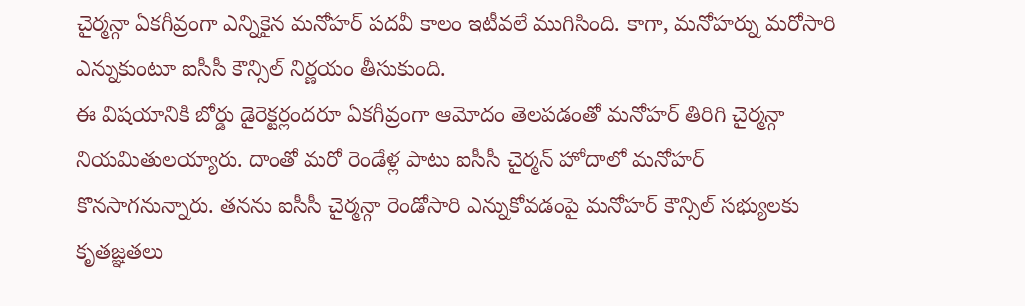చైర్మన్గా ఏకగీవ్రంగా ఎన్నికైన మనోహర్ పదవీ కాలం ఇటీవలే ముగిసింది. కాగా, మనోహర్ను మరోసారి ఎన్నుకుంటూ ఐసీసీ కౌన్సిల్ నిర్ణయం తీసుకుంది.
ఈ విషయానికి బోర్డు డైరెక్టర్లందరూ ఏకగీవ్రంగా ఆమోదం తెలపడంతో మనోహర్ తిరిగి చైర్మన్గా నియమితులయ్యారు. దాంతో మరో రెండేళ్ల పాటు ఐసీసీ చైర్మన్ హోదాలో మనోహర్ కొనసాగనున్నారు. తనను ఐసీసీ చైర్మన్గా రెండోసారి ఎన్నుకోవడంపై మనోహర్ కౌన్సిల్ సభ్యులకు కృతజ్ఞతలు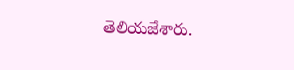తెలియజేశారు.